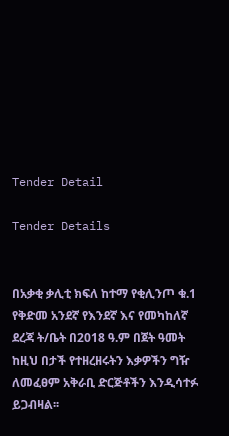Tender Detail

Tender Details


በአቃቂ ቃሊቲ ክፍለ ከተማ የቂሊንጦ ቁ.1 የቅድመ አንደኛ የእንደኛ እና የመካከለኛ ደረጃ ት/ቤት በ2018 ዓ.ም በጀት ዓመት ከዚህ በታች የተዘረዘሩትን እቃዎችን ግዥ ለመፈፀም አቅራቢ ድርጅቶችን እንዲሳተፉ ይጋብዛል፡፡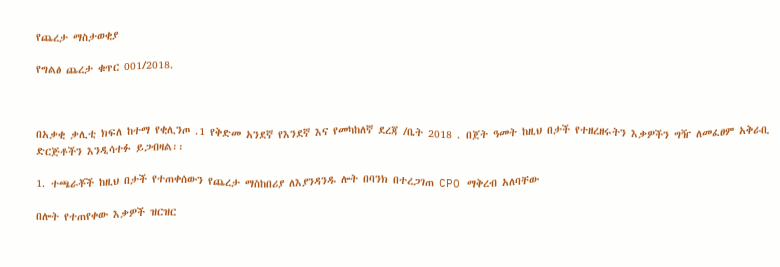የጨረታ ማስታወቂያ

የግልፅ ጨረታ ቁጥር 001/2018.



በአቃቂ ቃሊቲ ክፍለ ከተማ የቂሊንጦ .1 የቅድመ አንደኛ የእንደኛ እና የመካከለኛ ደረጃ /ቤት 2018 . በጀት ዓመት ከዚህ በታች የተዘረዘሩትን እቃዎችን ግዥ ለመፈፀም አቅራቢ ድርጅቶችን እንዲሳተፉ ይጋብዛል፡፡

1. ተጫራቾች ከዚህ በታች የተጠቀሰውን የጨረታ ማስከበሪያ ለእያንዳንዱ ሎት በባንክ በተረጋገጠ CPO ማቅረብ አለባቸው

በሎት የተጠየቀው እቃዎች ዝርዝር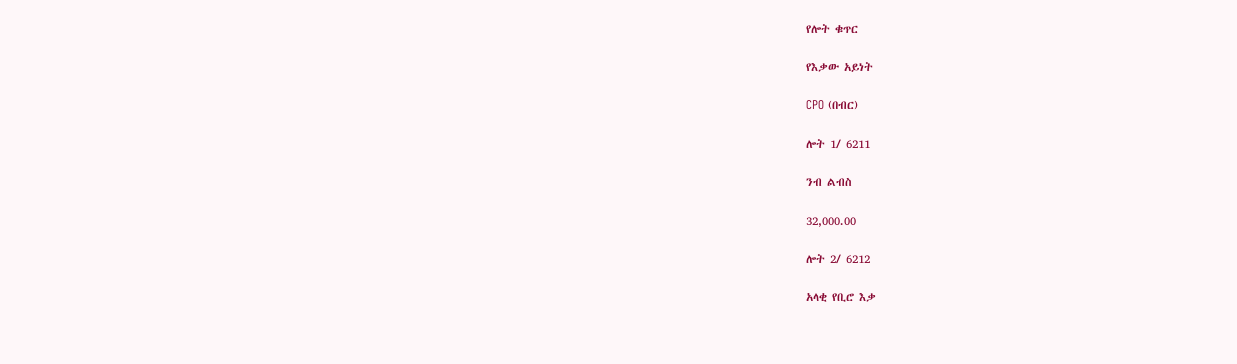የሎት ቁጥር

የእቃው አይነት

CPO (በብር)

ሎት 1/ 6211

ንብ ልብስ

32,000.00

ሎት 2/ 6212

አላቂ የቢሮ እቃ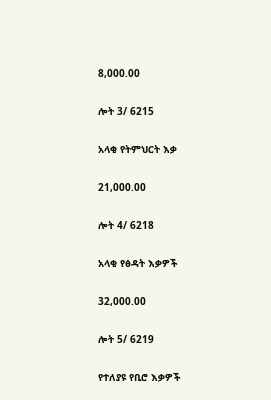8,000.00

ሎት 3/ 6215

አላቂ የትምህርት እቃ

21,000.00

ሎት 4/ 6218

አላቂ የፅዳት እቃዎች

32,000.00

ሎት 5/ 6219

የተለያዩ የቢሮ እቃዎች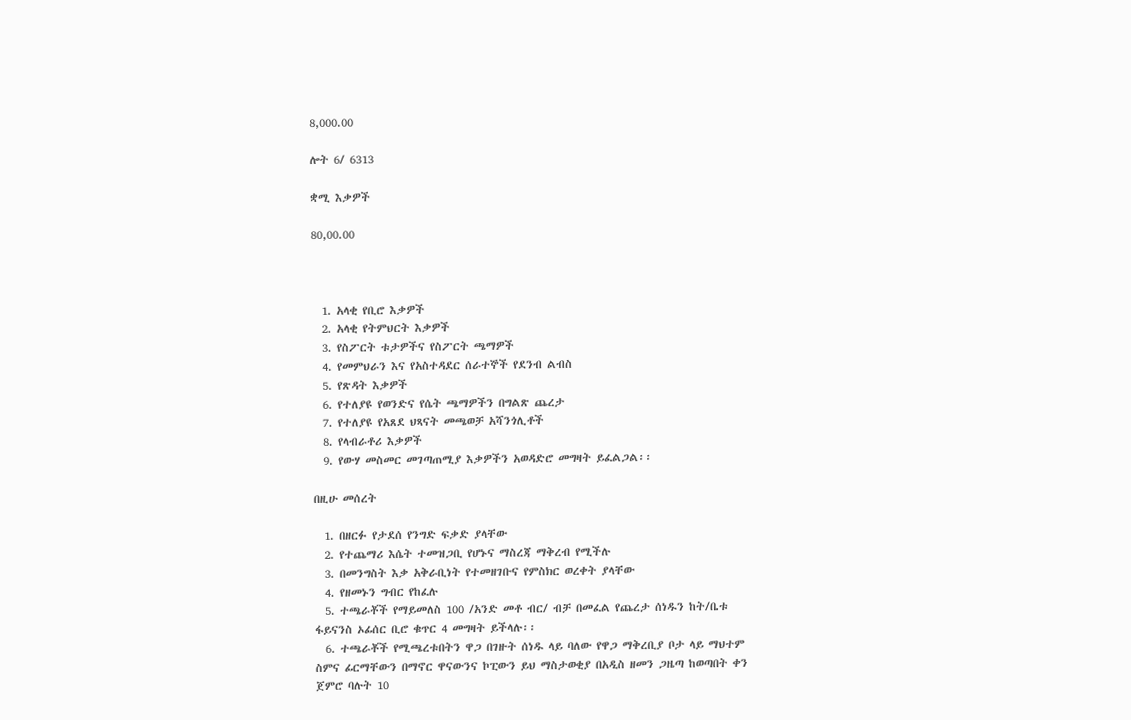8,000.00

ሎት 6/ 6313

ቋሚ እቃዎች

80,00.00



  1. አላቂ የቢሮ እቃዎች
  2. አላቂ የትምህርት እቃዎች
  3. የስፖርት ቱታዎችና የስፖርት ጫማዎች
  4. የመምህራን እና የአስተዳደር ሰራተኞች የደንብ ልብስ
  5. የጽዳት እቃዎች
  6. የተለያዩ የወንድና የሴት ጫማዎችን በግልጽ ጨረታ
  7. የተለያዩ የአጸደ ህጻናት መጫወቻ አሻንጎሊቶች
  8. የላብራቶሪ እቃዎች
  9. የውሃ መስመር መገጣጠሚያ እቃዎችን አወዳድሮ መግዛት ይፈልጋል፡፡

በዚሁ መሰረት

  1. በዘርፉ የታደሰ የንግድ ፍቃድ ያላቸው
  2. የተጨማሪ እሴት ተመዝጋቢ የሆኑና ማስረጃ ማቅረብ የሚችሉ
  3. በመንግስት እቃ አቅራቢነት የተመዘገቡና የምስክር ወረቀት ያላቸው
  4. የዘመኑን ግብር የከፈሉ
  5. ተጫራቾች የማይመለስ 100 /አንድ መቶ ብር/ ብቻ በመፈል የጨረታ ሰነዱን ከት/ቤቱ ፋይናንስ ኦፊሰር ቢሮ ቁጥር 4 መግዛት ይችላሉ፡፡
  6. ተጫራቾች የሚጫረቱበትን ዋጋ በገዙት ሰነዱ ላይ ባለው የዋጋ ማቅረቢያ ቦታ ላይ ማህተም ስምና ፊርማቸውን በማኖር ዋናውንና ኮፒውን ይህ ማስታወቂያ በአዲስ ዘመን ጋዜጣ ከወጣበት ቀን ጀምሮ ባሉት 10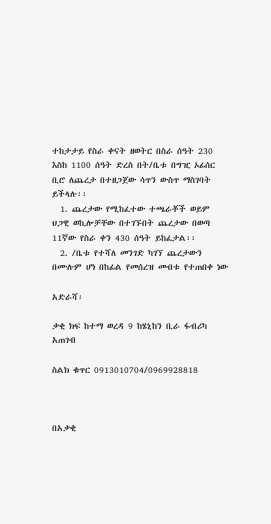ተከታታይ የስራ ቀናት ዘወትር በስራ ሰዓት 230 እስከ 1100 ሰዓት ድረስ በት/ቤቱ በግዢ ኦፊሰር ቢሮ ለጨረታ በተዘጋጀው ሳጥን ውስጥ ማስገባት ይችላሉ፡፡
  1. ጨረታው የሚከፈተው ተጫራቾች ወይም ህጋዊ ወኪሎቻቸው በተገኙበት ጨረታው በወጣ 11ኛው የስራ ቀን 430 ሰዓት ይከፈታል፡፡
  2. /ቤቱ የተሻለ መንገድ ካገኘ ጨረታውን በሙሉም ሆነ በከፊል የመሰረዝ መብቱ የተጠበቀ ነው

አድራሻ፡

ቃቂ ክፍ ከተማ ወረዳ 9 ከሄኒከን ቢራ ፋብሪካ አጠገብ

ስልክ ቁጥር 0913010704/0969928818



በአቃቂ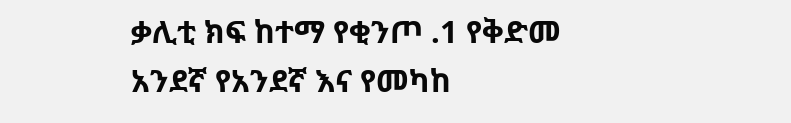ቃሊቲ ክፍ ከተማ የቂንጦ .1 የቅድመ አንደኛ የአንደኛ እና የመካከ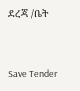ደረጃ /ቤት



Save Tender